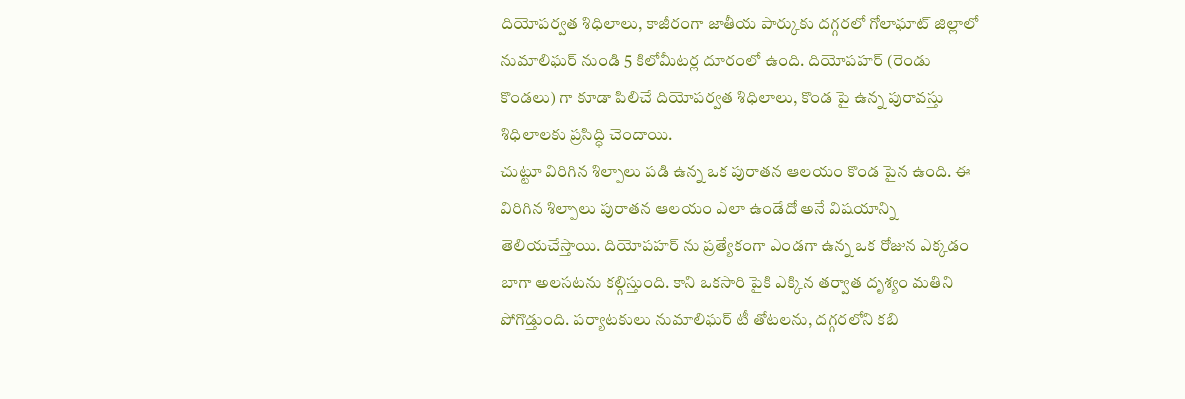దియోపర్వత శిధిలాలు, కాజీరంగా జాతీయ పార్కుకు దగ్గరలో గోలాఘాట్ జిల్లాలో నుమాలిఘర్ నుండి 5 కిలోమీటర్ల దూరంలో ఉంది. దియోపహర్ (రెండు కొండలు) గా కూడా పిలిచే దియోపర్వత శిధిలాలు, కొండ పై ఉన్న పురావస్తు శిధిలాలకు ప్రసిద్ధి చెందాయి.
చుట్టూ విరిగిన శిల్పాలు పడి ఉన్న ఒక పురాతన ఆలయం కొండ పైన ఉంది. ఈ విరిగిన శిల్పాలు పురాతన ఆలయం ఎలా ఉండేదో అనే విషయాన్ని తెలియచేస్తాయి. దియోపహర్ ను ప్రత్యేకంగా ఎండగా ఉన్న ఒక రోజున ఎక్కడం బాగా అలసటను కల్గిస్తుంది. కాని ఒకసారి పైకి ఎక్కిన తర్వాత దృశ్యం మతిని పోగొడ్తుంది. పర్యాటకులు నుమాలిఘర్ టీ తోటలను, దగ్గరలోని కబి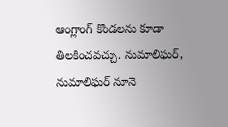ఆంగ్లాంగ్ కొండలను కూడా తిలకించవచ్చు. నుమాలిఘర్, నుమాలిఘర్ నూనె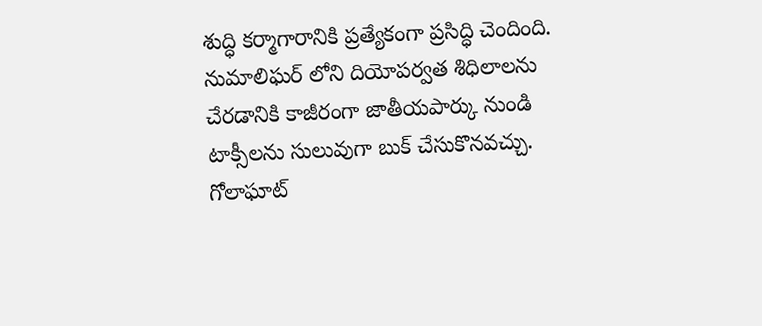శుద్ధి కర్మాగారానికి ప్రత్యేకంగా ప్రసిద్ధి చెందింది.
నుమాలిఘర్ లోని దియోపర్వత శిధిలాలను చేరడానికి కాజీరంగా జాతీయపార్కు నుండి టాక్సీలను సులువుగా బుక్ చేసుకొనవచ్చు. గోలాఘాట్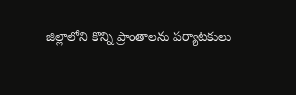జిల్లాలోని కొన్ని ప్రాంతాలను పర్యాటకులు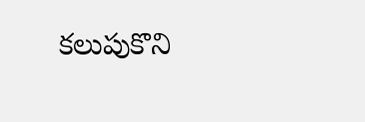కలుపుకొని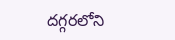దగ్గరలోని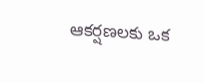ఆకర్షణలకు ఒక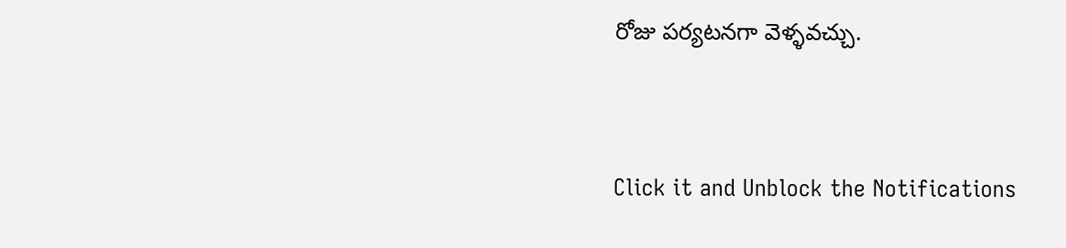రోజు పర్యటనగా వెళ్ళవచ్చు.



Click it and Unblock the Notifications